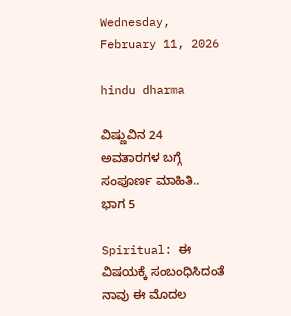Wednesday, February 11, 2026

hindu dharma

ವಿಷ್ಣುವಿನ 24 ಅವತಾರಗಳ ಬಗ್ಗೆ ಸಂಪೂರ್ಣ ಮಾಹಿತಿ.. ಭಾಗ 5

Spiritual: ಈ ವಿಷಯಕ್ಕೆ ಸಂಬಂಧಿಸಿದಂತೆ ನಾವು ಈ ಮೊದಲ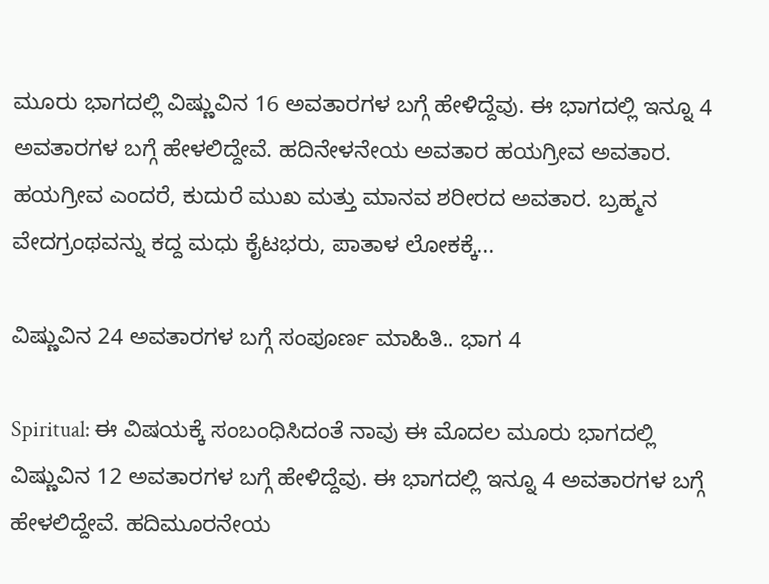ಮೂರು ಭಾಗದಲ್ಲಿ ವಿಷ್ಣುವಿನ 16 ಅವತಾರಗಳ ಬಗ್ಗೆ ಹೇಳಿದ್ದೆವು. ಈ ಭಾಗದಲ್ಲಿ ಇನ್ನೂ 4 ಅವತಾರಗಳ ಬಗ್ಗೆ ಹೇಳಲಿದ್ದೇವೆ. ಹದಿನೇಳನೇಯ ಅವತಾರ ಹಯಗ್ರೀವ ಅವತಾರ. ಹಯಗ್ರೀವ ಎಂದರೆ, ಕುದುರೆ ಮುಖ ಮತ್ತು ಮಾನವ ಶರೀರದ ಅವತಾರ. ಬ್ರಹ್ಮನ ವೇದಗ್ರಂಥವನ್ನು ಕದ್ದ ಮಧು ಕೈಟಭರು, ಪಾತಾಳ ಲೋಕಕ್ಕೆ...

ವಿಷ್ಣುವಿನ 24 ಅವತಾರಗಳ ಬಗ್ಗೆ ಸಂಪೂರ್ಣ ಮಾಹಿತಿ.. ಭಾಗ 4

Spiritual: ಈ ವಿಷಯಕ್ಕೆ ಸಂಬಂಧಿಸಿದಂತೆ ನಾವು ಈ ಮೊದಲ ಮೂರು ಭಾಗದಲ್ಲಿ ವಿಷ್ಣುವಿನ 12 ಅವತಾರಗಳ ಬಗ್ಗೆ ಹೇಳಿದ್ದೆವು. ಈ ಭಾಗದಲ್ಲಿ ಇನ್ನೂ 4 ಅವತಾರಗಳ ಬಗ್ಗೆ ಹೇಳಲಿದ್ದೇವೆ. ಹದಿಮೂರನೇಯ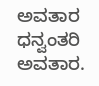ಅವತಾರ ಧನ್ವಂತರಿ ಅವತಾರ.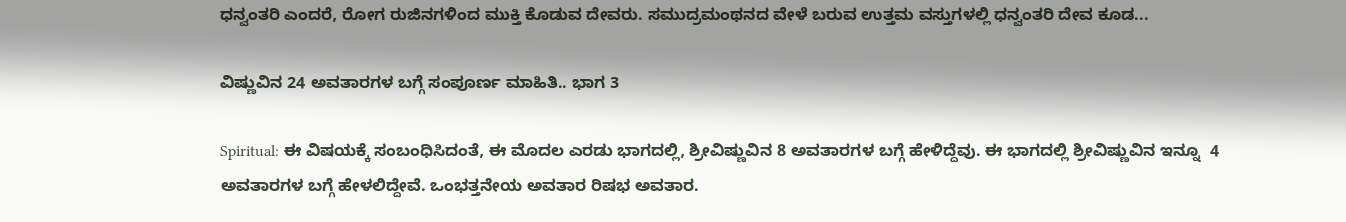ಧನ್ವಂತರಿ ಎಂದರೆ, ರೋಗ ರುಜಿನಗಳಿಂದ ಮುಕ್ತಿ ಕೊಡುವ ದೇವರು. ಸಮುದ್ರಮಂಥನದ ವೇಳೆ ಬರುವ ಉತ್ತಮ ವಸ್ತುಗಳಲ್ಲಿ ಧನ್ವಂತರಿ ದೇವ ಕೂಡ...

ವಿಷ್ಣುವಿನ 24 ಅವತಾರಗಳ ಬಗ್ಗೆ ಸಂಪೂರ್ಣ ಮಾಹಿತಿ.. ಭಾಗ 3

Spiritual: ಈ ವಿಷಯಕ್ಕೆ ಸಂಬಂಧಿಸಿದಂತೆ, ಈ ಮೊದಲ ಎರಡು ಭಾಗದಲ್ಲಿ, ಶ್ರೀವಿಷ್ಣುವಿನ 8 ಅವತಾರಗಳ ಬಗ್ಗೆ ಹೇಳಿದ್ದೆವು. ಈ ಭಾಗದಲ್ಲಿ ಶ್ರೀವಿಷ್ಣುವಿನ ಇನ್ನೂ  4 ಅವತಾರಗಳ ಬಗ್ಗೆ ಹೇಳಲಿದ್ದೇವೆ. ಒಂಭತ್ತನೇಯ ಅವತಾರ ರಿಷಭ ಅವತಾರ.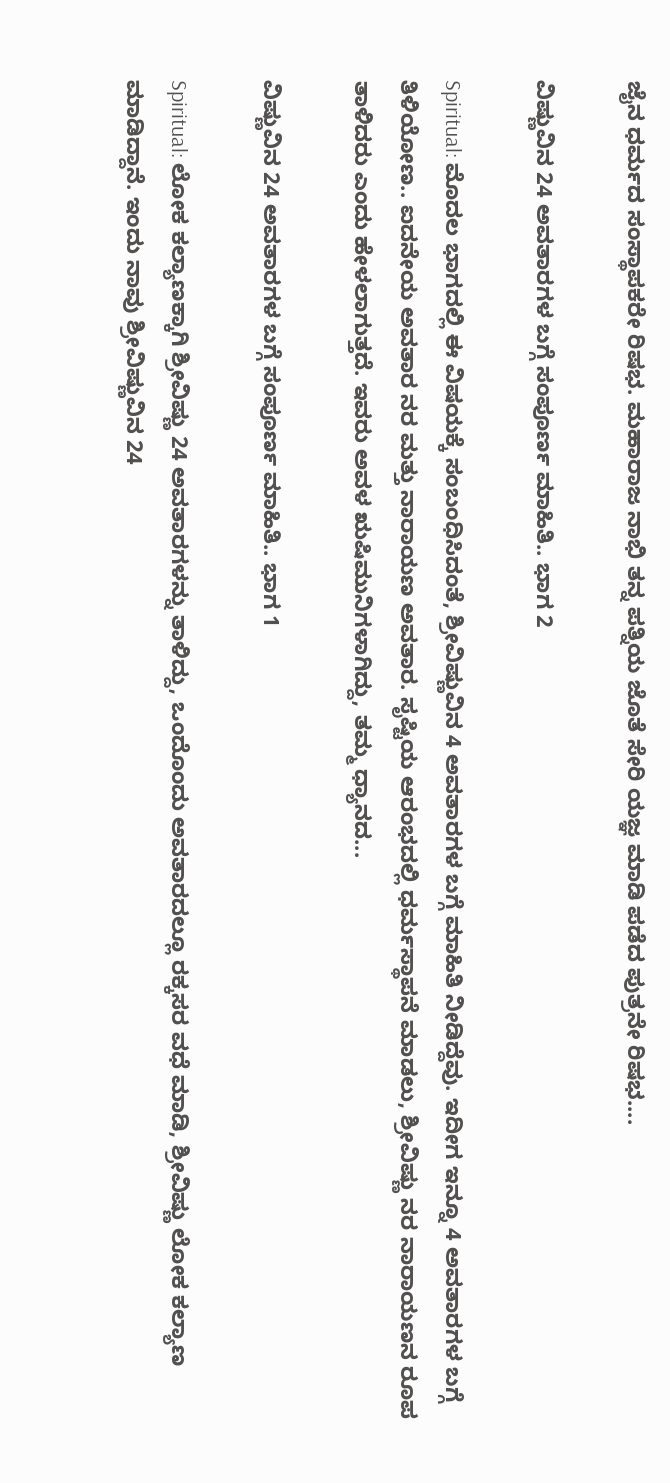ಜೈನ ಧರ್ಮದ ಸಂಸ್ಥಾಪಕರೇ ರಿಷಭ. ಮಹಾರಾಜ ನಾಭಿ ತನ್ನ ಪತ್ನಿಯ ಜೊತೆ ಸೇರಿ ಯಜ್ಞ ಮಾಡಿ ಪಡೆದ ಪುತ್ರನೇ ರಿಷಭ....

ವಿಷ್ಣುವಿನ 24 ಅವತಾರಗಳ ಬಗ್ಗೆ ಸಂಪೂರ್ಣ ಮಾಹಿತಿ.. ಭಾಗ 2

Spiritual: ಮೊದಲ ಭಾಗದಲ್ಲಿ ಈ ವಿಷಯಕ್ಕೆ ಸಂಬಂಧಿಸಿದಂತೆ, ಶ್ರೀವಿಷ್ಣುವಿನ 4 ಅವತಾರಗಳ ಬಗ್ಗೆ ಮಾಹಿತಿ ನೀಡಿದ್ದೆವು. ಇದೀಗ ಇನ್ನೂ 4 ಅವತಾರಗಳ ಬಗ್ಗೆ ತಿಳಿಯೋಣ.. ಐದನೇಯ ಅವತಾರ ನರ ಮತ್ತು ನಾರಾಯಣ ಅವತಾರ. ಸೃಷ್ಟಿಯ ಆರಂಭದಲ್ಲಿ ಧರ್ಮಸ್ಥಾಪನೆ ಮಾಡಲು, ಶ್ರೀವಿಷ್ಣು ನರ ನಾರಾಯಣನ ರೂಪ ತಾಳಿದರು ಎಂದು ಹೇಳಲಾಗುತ್ತದೆ. ಇವರು ಅವಳ ಋಷಿಮುನಿಗಳಾಗಿದ್ದು, ತಮ್ಮ ಧ್ಯಾನದ...

ವಿಷ್ಣುವಿನ 24 ಅವತಾರಗಳ ಬಗ್ಗೆ ಸಂಪೂರ್ಣ ಮಾಹಿತಿ.. ಭಾಗ 1

Spiritual: ಲೋಕ ಕಲ್ಯಾಣಕ್ಕಾಗಿ ಶ್ರೀವಿಷ್ಣು 24 ಅವತಾರಗಳನ್ನು ತಾಳಿದ್ದು, ಒಂದೊಂದು ಅವತಾರದಲ್ಲೂ ರಕ್ಕಸರ ವಧೆ ಮಾಡಿ, ಶ್ರೀವಿಷ್ಣು ಲೋಕ ಕಲ್ಯಾಣ ಮಾಡಿದ್ದಾನೆ. ಇಂದು ನಾವು ಶ್ರೀವಿಷ್ಣುವಿನ 24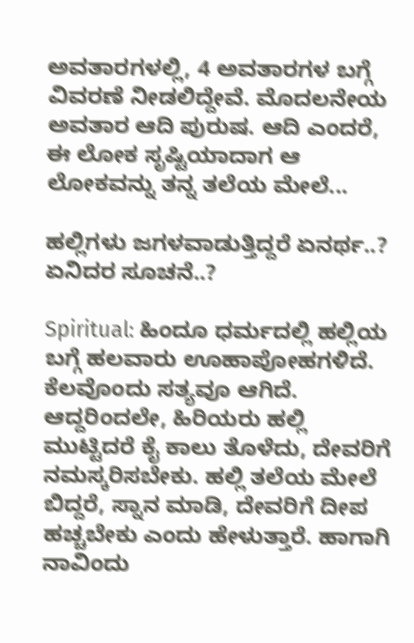ಅವತಾರಗಳಲ್ಲಿ, 4 ಅವತಾರಗಳ ಬಗ್ಗೆ ವಿವರಣೆ ನೀಡಲಿದ್ದೇವೆ. ಮೊದಲನೇಯ ಅವತಾರ ಆದಿ ಪುರುಷ. ಆದಿ ಎಂದರೆ, ಈ ಲೋಕ ಸೃಷ್ಟಿಯಾದಾಗ ಆ ಲೋಕವನ್ನು ತನ್ನ ತಲೆಯ ಮೇಲೆ...

ಹಲ್ಲಿಗಳು ಜಗಳವಾಡುತ್ತಿದ್ದರೆ ಏನರ್ಥ..? ಏನಿದರ ಸೂಚನೆ..?

Spiritual: ಹಿಂದೂ ಧರ್ಮದಲ್ಲಿ ಹಲ್ಲಿಯ ಬಗ್ಗೆ ಹಲವಾರು ಊಹಾಪೋಹಗಳಿದೆ. ಕೆಲವೊಂದು ಸತ್ಯವೂ ಆಗಿದೆ. ಆದ್ದರಿಂದಲೇ, ಹಿರಿಯರು ಹಲ್ಲಿ ಮುಟ್ಟಿದರೆ ಕೈ ಕಾಲು ತೊಳೆದು, ದೇವರಿಗೆ ನಮಸ್ಕರಿಸಬೇಕು. ಹಲ್ಲಿ ತಲೆಯ ಮೇಲೆ ಬಿದ್ದರೆ, ಸ್ನಾನ ಮಾಡಿ, ದೇವರಿಗೆ ದೀಪ ಹಚ್ಚಬೇಕು ಎಂದು ಹೇಳುತ್ತಾರೆ. ಹಾಗಾಗಿ ನಾವಿಂದು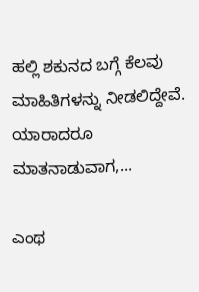ಹಲ್ಲಿ ಶಕುನದ ಬಗ್ಗೆ ಕೆಲವು ಮಾಹಿತಿಗಳನ್ನು ನೀಡಲಿದ್ದೇವೆ. ಯಾರಾದರೂ ಮಾತನಾಡುವಾಗ,...

ಎಂಥ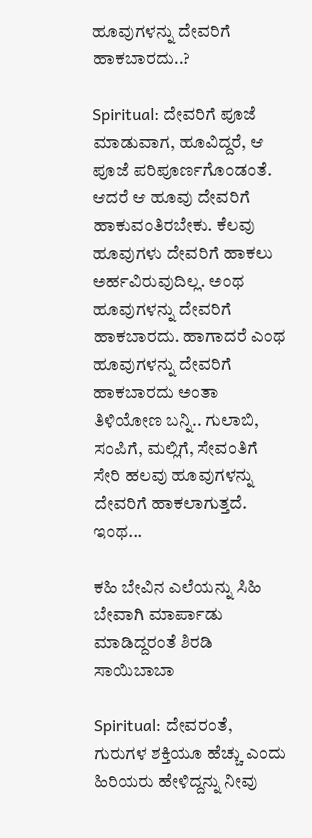ಹೂವುಗಳನ್ನು ದೇವರಿಗೆ ಹಾಕಬಾರದು..?

Spiritual: ದೇವರಿಗೆ ಪೂಜೆ ಮಾಡುವಾಗ, ಹೂವಿದ್ದರೆ, ಆ ಪೂಜೆ ಪರಿಪೂರ್ಣಗೊಂಡಂತೆ. ಆದರೆ ಆ ಹೂವು ದೇವರಿಗೆ ಹಾಕುವಂತಿರಬೇಕು. ಕೆಲವು ಹೂವುಗಳು ದೇವರಿಗೆ ಹಾಕಲು ಅರ್ಹವಿರುವುದಿಲ್ಲ. ಅಂಥ ಹೂವುಗಳನ್ನು ದೇವರಿಗೆ ಹಾಕಬಾರದು. ಹಾಗಾದರೆ ಎಂಥ ಹೂವುಗಳನ್ನು ದೇವರಿಗೆ ಹಾಕಬಾರದು ಅಂತಾ ತಿಳಿಯೋಣ ಬನ್ನಿ.. ಗುಲಾಬಿ, ಸಂಪಿಗೆ, ಮಲ್ಲಿಗೆ, ಸೇವಂತಿಗೆ ಸೇರಿ ಹಲವು ಹೂವುಗಳನ್ನು ದೇವರಿಗೆ ಹಾಕಲಾಗುತ್ತದೆ. ಇಂಥ...

ಕಹಿ ಬೇವಿನ ಎಲೆಯನ್ನು ಸಿಹಿ ಬೇವಾಗಿ ಮಾರ್ಪಾಡು ಮಾಡಿದ್ದರಂತೆ ಶಿರಡಿ ಸಾಯಿಬಾಬಾ

Spiritual: ದೇವರಂತೆ, ಗುರುಗಳ ಶಕ್ತಿಯೂ ಹೆಚ್ಚು ಎಂದು ಹಿರಿಯರು ಹೇಳಿದ್ದನ್ನು ನೀವು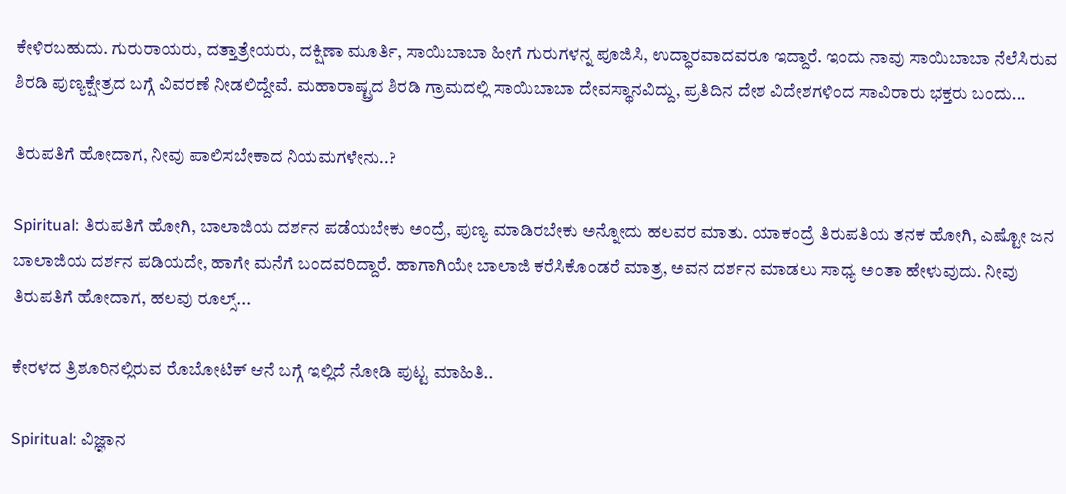ಕೇಳಿರಬಹುದು. ಗುರುರಾಯರು, ದತ್ತಾತ್ರೇಯರು, ದಕ್ಷಿಣಾ ಮೂರ್ತಿ, ಸಾಯಿಬಾಬಾ ಹೀಗೆ ಗುರುಗಳನ್ನ ಪೂಜಿಸಿ, ಉದ್ಧಾರವಾದವರೂ ಇದ್ದಾರೆ. ಇಂದು ನಾವು ಸಾಯಿಬಾಬಾ ನೆಲೆಸಿರುವ ಶಿರಡಿ ಪುಣ್ಯಕ್ಷೇತ್ರದ ಬಗ್ಗೆ ವಿವರಣೆ ನೀಡಲಿದ್ದೇವೆ. ಮಹಾರಾಷ್ಟ್ರದ ಶಿರಡಿ ಗ್ರಾಮದಲ್ಲಿ ಸಾಯಿಬಾಬಾ ದೇವಸ್ಥಾನವಿದ್ದು, ಪ್ರತಿದಿನ ದೇಶ ವಿದೇಶಗಳಿಂದ ಸಾವಿರಾರು ಭಕ್ತರು ಬಂದು...

ತಿರುಪತಿಗೆ ಹೋದಾಗ, ನೀವು ಪಾಲಿಸಬೇಕಾದ ನಿಯಮಗಳೇನು..?

Spiritual: ತಿರುಪತಿಗೆ ಹೋಗಿ, ಬಾಲಾಜಿಯ ದರ್ಶನ ಪಡೆಯಬೇಕು ಅಂದ್ರೆ, ಪುಣ್ಯ ಮಾಡಿರಬೇಕು ಅನ್ನೋದು ಹಲವರ ಮಾತು. ಯಾಕಂದ್ರೆ ತಿರುಪತಿಯ ತನಕ ಹೋಗಿ, ಎಷ್ಟೋ ಜನ ಬಾಲಾಜಿಯ ದರ್ಶನ ಪಡಿಯದೇ, ಹಾಗೇ ಮನೆಗೆ ಬಂದವರಿದ್ದಾರೆ. ಹಾಗಾಗಿಯೇ ಬಾಲಾಜಿ ಕರೆಸಿಕೊಂಡರೆ ಮಾತ್ರ, ಅವನ ದರ್ಶನ ಮಾಡಲು ಸಾಧ್ಯ ಅಂತಾ ಹೇಳುವುದು. ನೀವು ತಿರುಪತಿಗೆ ಹೋದಾಗ, ಹಲವು ರೂಲ್ಸ್...

ಕೇರಳದ ತ್ರಿಶೂರಿನಲ್ಲಿರುವ ರೊಬೋಟಿಕ್ ಆನೆ ಬಗ್ಗೆ ಇಲ್ಲಿದೆ ನೋಡಿ ಪುಟ್ಟ ಮಾಹಿತಿ..

Spiritual: ವಿಜ್ಞಾನ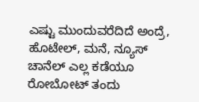ಎಷ್ಟು ಮುಂದುವರೆದಿದೆ ಅಂದ್ರೆ, ಹೊಟೇಲ್, ಮನೆ, ನ್ಯೂಸ್ ಚಾನೆಲ್ ಎಲ್ಲ ಕಡೆಯೂ ರೋಬೋಟ್ ತಂದು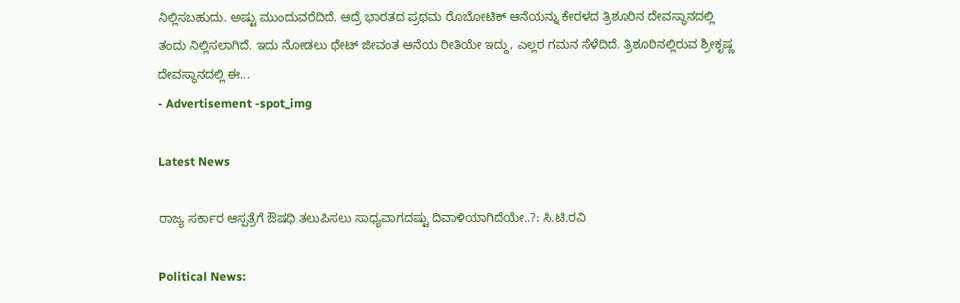ನಿಲ್ಲಿಸಬಹುದು. ಅಷ್ಟು ಮುಂದುವರೆದಿದೆ. ಆದ್ರೆ ಭಾರತದ ಪ್ರಥಮ ರೊಬೋಟಿಕ್ ಆನೆಯನ್ನು ಕೇರಳದ ತ್ರಿಶೂರಿನ ದೇವಸ್ಥಾನದಲ್ಲಿ ತಂದು ನಿಲ್ಲಿಸಲಾಗಿದೆ. ಇದು ನೋಡಲು ಥೇಟ್ ಜೀವಂತ ಆನೆಯ ರೀತಿಯೇ ಇದ್ದು, ಎಲ್ಲರ ಗಮನ ಸೆಳೆದಿದೆ. ತ್ರಿಶೂರಿನಲ್ಲಿರುವ ಶ್ರೀಕೃಷ್ಣ ದೇವಸ್ಥಾನದಲ್ಲಿ ಈ...
- Advertisement -spot_img

Latest News

ರಾಜ್ಯ ಸರ್ಕಾರ ಆಸ್ಪತ್ರೆಗೆ ಔಷಧಿ ತಲುಪಿಸಲು ಸಾಧ್ಯವಾಗದಷ್ಟು ದಿವಾಳಿಯಾಗಿದೆಯೇ..?: ಸಿ.ಟಿ.ರವಿ

Political News: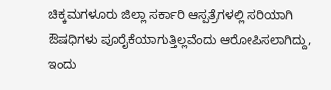ಚಿಕ್ಕಮಗಳೂರು ಜಿಲ್ಲಾ ಸರ್ಕಾರಿ ಆಸ್ಪತ್ರೆಗಳಲ್ಲಿ ಸರಿಯಾಗಿ ಔಷಧಿಗಳು ಪೂರೈಕೆಯಾಗುತ್ತಿಲ್ಲವೆಂದು ಆರೋಪಿಸಲಾಗಿದ್ದು, ಇಂದು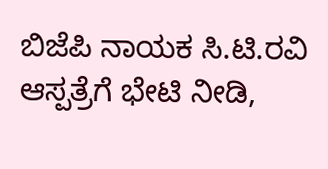ಬಿಜೆಪಿ ನಾಯಕ ಸಿ.ಟಿ.ರವಿ ಆಸ್ಪತ್ರೆಗೆ ಭೇಟಿ ನೀಡಿ,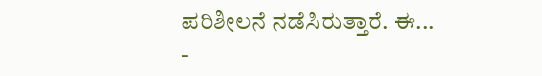ಪರಿಶೀಲನೆ ನಡೆಸಿರುತ್ತಾರೆ. ಈ...
-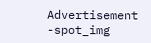Advertisement -spot_img